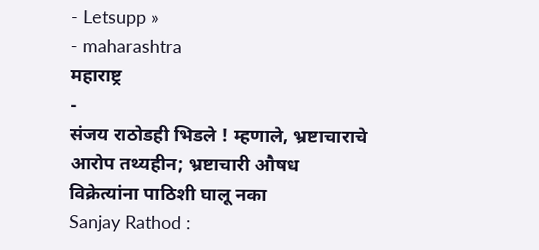- Letsupp »
- maharashtra
महाराष्ट्र
-
संजय राठोडही भिडले ! म्हणाले, भ्रष्टाचाराचे आरोप तथ्यहीन; भ्रष्टाचारी औषध विक्रेत्यांना पाठिशी घालू नका
Sanjay Rathod :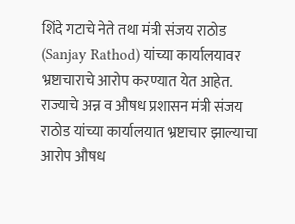शिंदे गटाचे नेते तथा मंत्री संजय राठोड (Sanjay Rathod) यांच्या कार्यालयावर भ्रष्टाचाराचे आरोप करण्यात येत आहेत. राज्याचे अन्न व औषध प्रशासन मंत्री संजय राठोड यांच्या कार्यालयात भ्रष्टाचार झाल्याचा आरोप औषध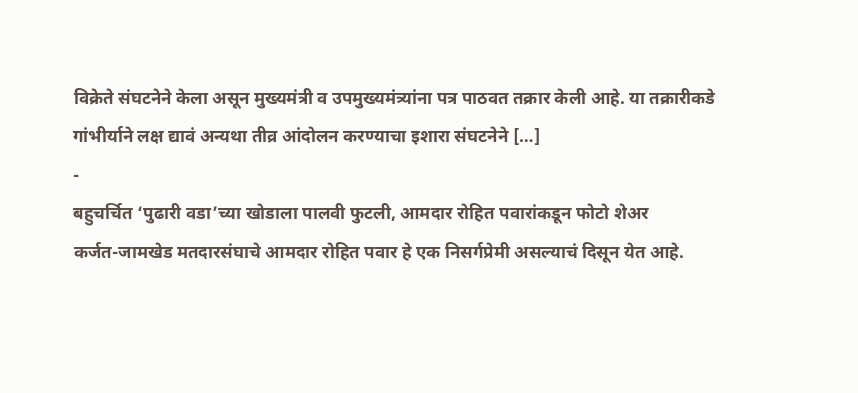विक्रेते संघटनेने केला असून मुख्यमंत्री व उपमुख्यमंत्र्यांना पत्र पाठवत तक्रार केली आहे. या तक्रारीकडे गांभीर्याने लक्ष द्यावं अन्यथा तीव्र आंदोलन करण्याचा इशारा संघटनेने […]
-
बहुचर्चित ‘पुढारी वडा’च्या खोडाला पालवी फुटली, आमदार रोहित पवारांकडून फोटो शेअर
कर्जत-जामखेड मतदारसंघाचे आमदार रोहित पवार हे एक निसर्गप्रेमी असल्याचं दिसून येत आहे.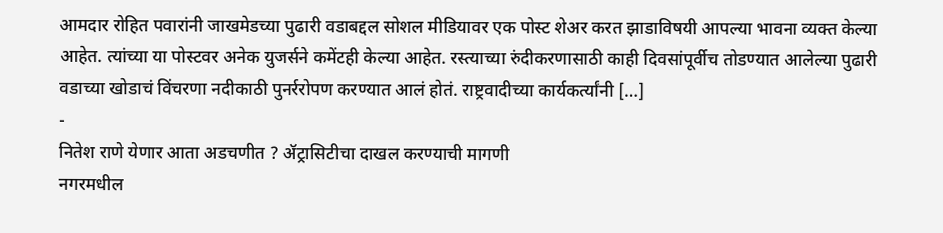आमदार रोहित पवारांनी जाखमेडच्या पुढारी वडाबद्दल सोशल मीडियावर एक पोस्ट शेअर करत झाडाविषयी आपल्या भावना व्यक्त केल्या आहेत. त्यांच्या या पोस्टवर अनेक युजर्सने कमेंटही केल्या आहेत. रस्त्याच्या रुंदीकरणासाठी काही दिवसांपूर्वीच तोडण्यात आलेल्या पुढारी वडाच्या खोडाचं विंचरणा नदीकाठी पुनर्ररोपण करण्यात आलं होतं. राष्ट्रवादीच्या कार्यकर्त्यांनी […]
-
नितेश राणे येणार आता अडचणीत ? ॲट्रासिटीचा दाखल करण्याची मागणी
नगरमधील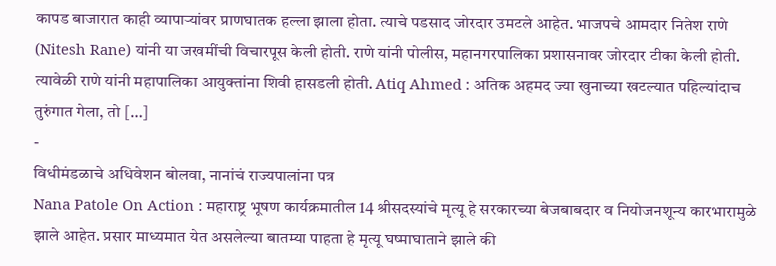कापड बाजारात काही व्यापाऱ्यांवर प्राणघातक हल्ला झाला होता. त्याचे पडसाद जोरदार उमटले आहेत. भाजपचे आमदार नितेश राणे (Nitesh Rane) यांनी या जखमींची विचारपूस केली होती. राणे यांनी पोलीस, महानगरपालिका प्रशासनावर जोरदार टीका केली होती. त्यावेळी राणे यांनी महापालिका आयुक्तांना शिवी हासडली होती. Atiq Ahmed : अतिक अहमद ज्या खुनाच्या खटल्यात पहिल्यांदाच तुरुंगात गेला, तो […]
-
विधीमंडळाचे अधिवेशन बोलवा, नानांचं राज्यपालांना पत्र
Nana Patole On Action : महाराष्ट्र भूषण कार्यक्रमातील 14 श्रीसदस्यांचे मृत्यू हे सरकारच्या बेजबाबदार व नियोजनशून्य कारभारामुळे झाले आहेत. प्रसार माध्यमात येत असलेल्या बातम्या पाहता हे मृत्यू घष्माघाताने झाले की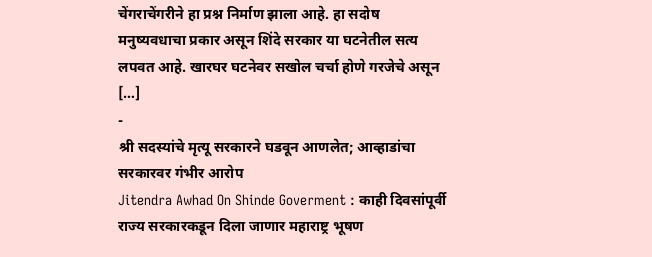चेंगराचेंगरीने हा प्रश्न निर्माण झाला आहे. हा सदोष मनुष्यवधाचा प्रकार असून शिंदे सरकार या घटनेतील सत्य लपवत आहे. खारघर घटनेवर सखोल चर्चा होणे गरजेचे असून […]
-
श्री सदस्यांचे मृत्यू सरकारने घडवून आणलेत; आव्हाडांचा सरकारवर गंभीर आरोप
Jitendra Awhad On Shinde Goverment : काही दिवसांपूर्वी राज्य सरकारकडून दिला जाणार महाराष्ट्र भूषण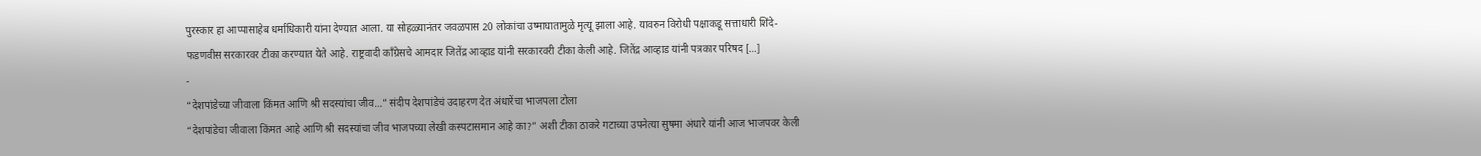पुरस्कार हा आप्पासाहेब धर्माधिकारी यांना देण्यात आला. या सोहळ्यानंतर जवळपास 20 लोकांचा उष्माघातामुळे मृत्यू झाला आहे. यावरुन विरोधी पक्षाकडू सत्ताधारी शिंदे-फडणवीस सरकारवर टीका करण्यात येते आहे. राष्ट्रवादी काँग्रेसचे आमदार जितेंद्र आव्हाड यांनी सरकारवरी टीका केली आहे. जितेंद्र आव्हाड यांनी पत्रकार परिषद […]
-
“देशपांडेच्या जीवाला किंमत आणि श्री सदस्यांचा जीव…” संदीप देशपांडेचं उदाहरण देत अंधारेंचा भाजपला टोला
“देशपांडेचा जीवाला किंमत आहे आणि श्री सदस्यांचा जीव भाजपच्या लेखी कस्पटासमान आहे का?” अशी टीका ठाकरे गटाच्या उपनेत्या सुषमा अंधारे यांनी आज भाजपवर केली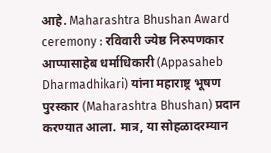आहे. Maharashtra Bhushan Award ceremony : रविवारी ज्येष्ठ निरुपणकार आप्पासाहेब धर्माधिकारी (Appasaheb Dharmadhikari) यांना महाराष्ट्र भूषण पुरस्कार (Maharashtra Bhushan) प्रदान करण्यात आला. मात्र, या सोहळादरम्यान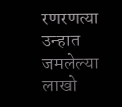रणरणत्या उन्हात जमलेल्या लाखो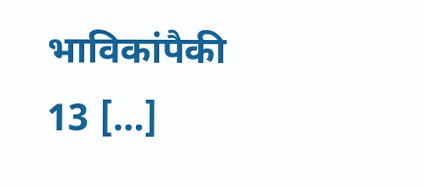भाविकांपैकी 13 […]